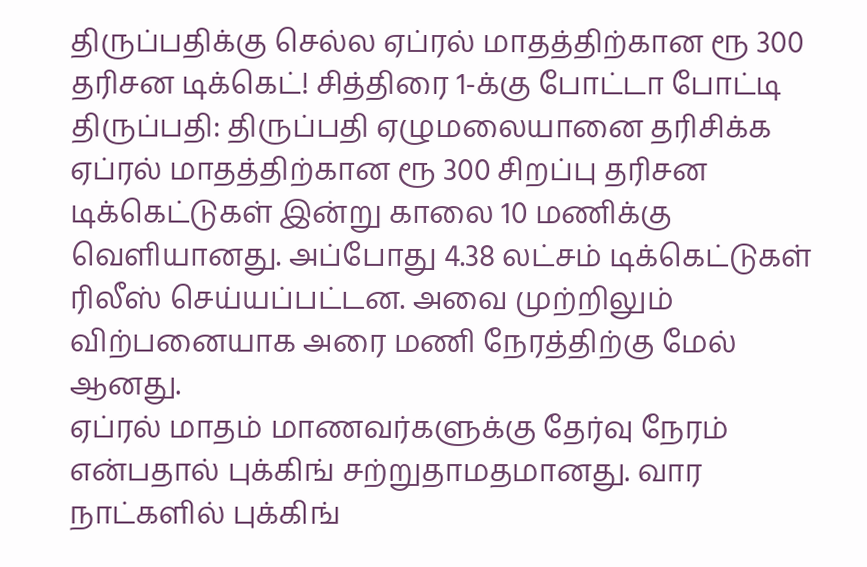திருப்பதிக்கு செல்ல ஏப்ரல் மாதத்திற்கான ரூ 300 தரிசன டிக்கெட்! சித்திரை 1-க்கு போட்டா போட்டி
திருப்பதி: திருப்பதி ஏழுமலையானை தரிசிக்க ஏப்ரல் மாதத்திற்கான ரூ 300 சிறப்பு தரிசன டிக்கெட்டுகள் இன்று காலை 10 மணிக்கு வெளியானது. அப்போது 4.38 லட்சம் டிக்கெட்டுகள் ரிலீஸ் செய்யப்பட்டன. அவை முற்றிலும் விற்பனையாக அரை மணி நேரத்திற்கு மேல் ஆனது.
ஏப்ரல் மாதம் மாணவர்களுக்கு தேர்வு நேரம் என்பதால் புக்கிங் சற்றுதாமதமானது. வார நாட்களில் புக்கிங்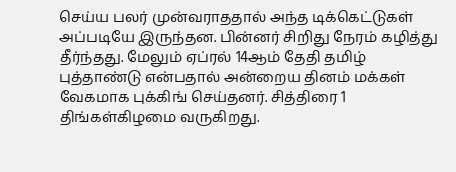செய்ய பலர் முன்வராததால் அந்த டிக்கெட்டுகள் அப்படியே இருந்தன. பின்னர் சிறிது நேரம் கழித்து தீர்ந்தது. மேலும் ஏப்ரல் 14ஆம் தேதி தமிழ் புத்தாண்டு என்பதால் அன்றைய தினம் மக்கள் வேகமாக புக்கிங் செய்தனர். சித்திரை 1 திங்கள்கிழமை வருகிறது.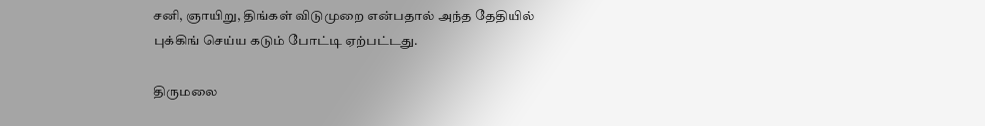சனி, ஞாயிறு, திங்கள் விடுமுறை என்பதால் அந்த தேதியில் புக்கிங் செய்ய கடும் போட்டி ஏற்பட்டது.

திருமலை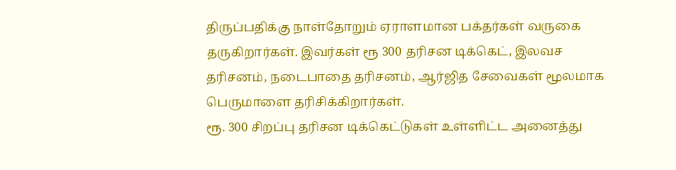திருப்பதிக்கு நாள்தோறும் ஏராளமான பக்தர்கள் வருகை தருகிறார்கள். இவர்கள் ரூ 300 தரிசன டிக்கெட், இலவச தரிசனம், நடைபாதை தரிசனம், ஆர்ஜித சேவைகள் மூலமாக பெருமாளை தரிசிக்கிறார்கள்.
ரூ. 300 சிறப்பு தரிசன டிக்கெட்டுகள் உள்ளிட்ட அனைத்து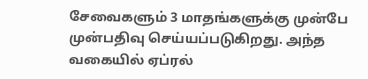சேவைகளும் 3 மாதங்களுக்கு முன்பே முன்பதிவு செய்யப்படுகிறது. அந்த வகையில் ஏப்ரல்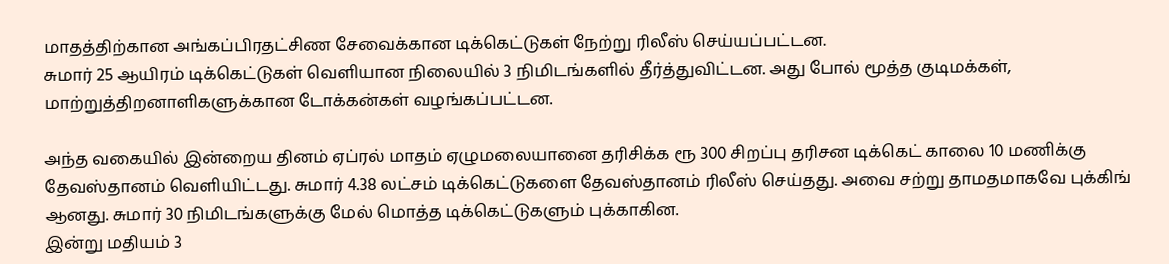மாதத்திற்கான அங்கப்பிரதட்சிண சேவைக்கான டிக்கெட்டுகள் நேற்று ரிலீஸ் செய்யப்பட்டன.
சுமார் 25 ஆயிரம் டிக்கெட்டுகள் வெளியான நிலையில் 3 நிமிடங்களில் தீர்த்துவிட்டன. அது போல் மூத்த குடிமக்கள், மாற்றுத்திறனாளிகளுக்கான டோக்கன்கள் வழங்கப்பட்டன.

அந்த வகையில் இன்றைய தினம் ஏப்ரல் மாதம் ஏழுமலையானை தரிசிக்க ரூ 300 சிறப்பு தரிசன டிக்கெட் காலை 10 மணிக்கு தேவஸ்தானம் வெளியிட்டது. சுமார் 4.38 லட்சம் டிக்கெட்டுகளை தேவஸ்தானம் ரிலீஸ் செய்தது. அவை சற்று தாமதமாகவே புக்கிங் ஆனது. சுமார் 30 நிமிடங்களுக்கு மேல் மொத்த டிக்கெட்டுகளும் புக்காகின.
இன்று மதியம் 3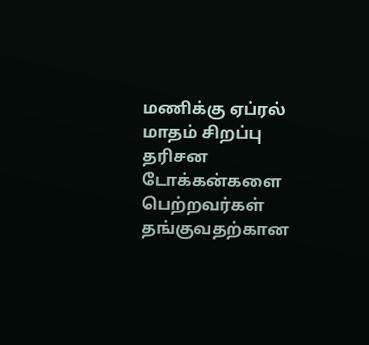மணிக்கு ஏப்ரல் மாதம் சிறப்பு தரிசன டோக்கன்களை பெற்றவர்கள் தங்குவதற்கான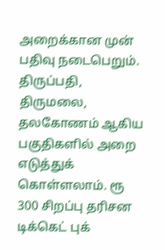அறைக்கான முன் பதிவு நடைபெறும். திருப்பதி, திருமலை, தலகோணம் ஆகிய பகுதிகளில் அறை எடுத்துக் கொள்ளலாம். ரூ 300 சிறப்பு தரிசன டிக்கெட் புக்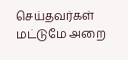செய்தவர்கள் மட்டுமே அறை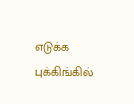எடுக்க புக்கிங்கில்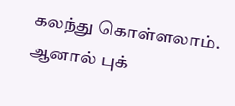கலந்து கொள்ளலாம். ஆனால் புக்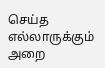செய்த எல்லாருக்கும் அறை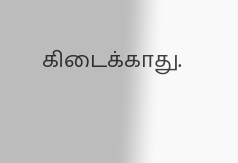கிடைக்காது.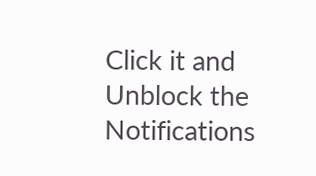Click it and Unblock the Notifications